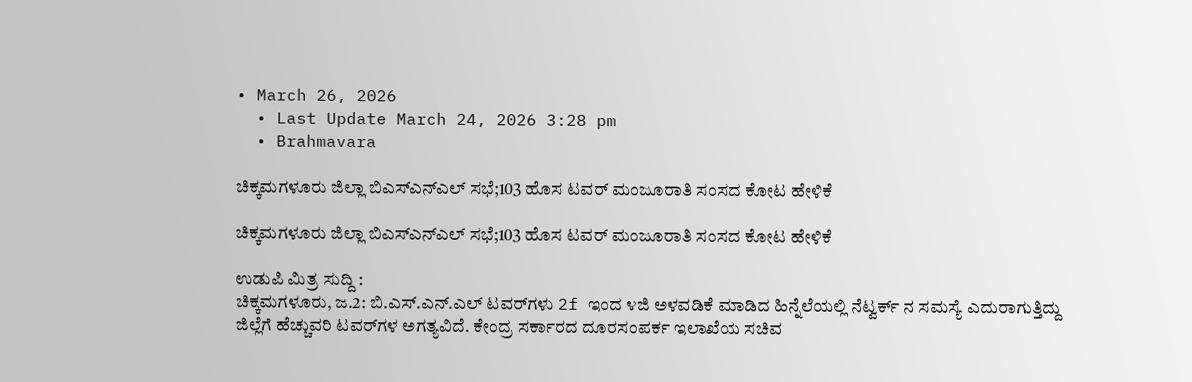• March 26, 2026
  • Last Update March 24, 2026 3:28 pm
  • Brahmavara

ಚಿಕ್ಕಮಗಳೂರು ಜಿಲ್ಲಾ ಬಿಎಸ್‌ಎನ್‌ಎಲ್ ಸಭೆ;103 ಹೊಸ ಟವರ್ ಮಂಜೂರಾತಿ ಸಂಸದ ಕೋಟ ಹೇಳಿಕೆ

ಚಿಕ್ಕಮಗಳೂರು ಜಿಲ್ಲಾ ಬಿಎಸ್‌ಎನ್‌ಎಲ್ ಸಭೆ;103 ಹೊಸ ಟವರ್ ಮಂಜೂರಾತಿ ಸಂಸದ ಕೋಟ ಹೇಳಿಕೆ

ಉಡುಪಿ ಮಿತ್ರ ಸುದ್ದಿ :
ಚಿಕ್ಕಮಗಳೂರು, ಜ.2: ಬಿ.ಎಸ್.ಎನ್.ಎಲ್ ಟವರ್‌ಗಳು 2f ಇಂದ ೪ಜಿ ಅಳವಡಿಕೆ ಮಾಡಿದ ಹಿನ್ನೆಲೆಯಲ್ಲಿ ನೆಟ್ವರ್ಕ್ ನ ಸಮಸ್ಯೆ ಎದುರಾಗುತ್ತಿದ್ದು ಜಿಲ್ಲೆಗೆ ಹೆಚ್ಚುವರಿ ಟವರ್‌ಗಳ ಅಗತ್ಯವಿದೆ. ಕೇಂದ್ರ ಸರ್ಕಾರದ ದೂರಸಂಪರ್ಕ ಇಲಾಖೆಯ ಸಚಿವ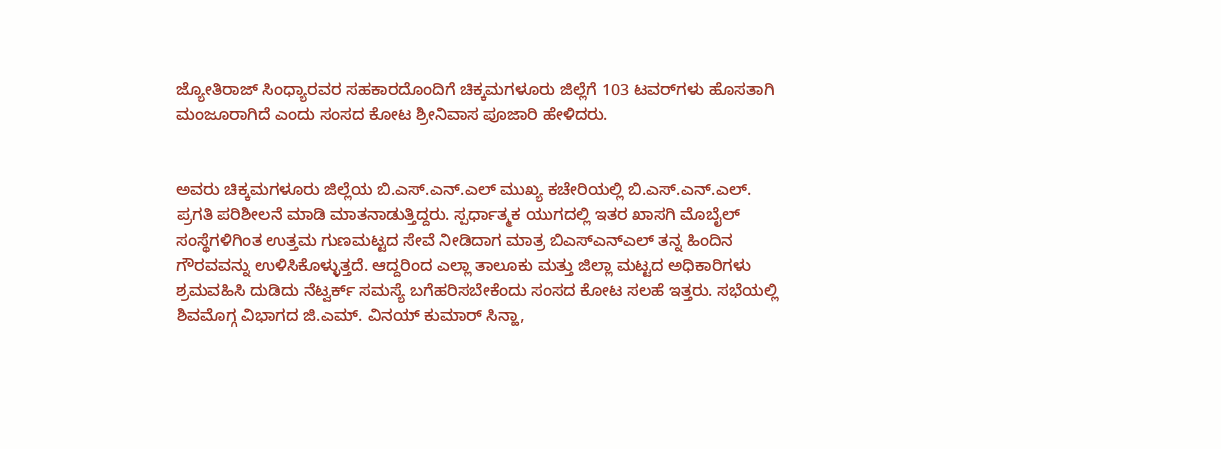ಜ್ಯೋತಿರಾಜ್ ಸಿಂಧ್ಯಾರವರ ಸಹಕಾರದೊಂದಿಗೆ ಚಿಕ್ಕಮಗಳೂರು ಜಿಲ್ಲೆಗೆ 103 ಟವರ್‌ಗಳು ಹೊಸತಾಗಿ ಮಂಜೂರಾಗಿದೆ ಎಂದು ಸಂಸದ ಕೋಟ ಶ್ರೀನಿವಾಸ ಪೂಜಾರಿ ಹೇಳಿದರು.


ಅವರು ಚಿಕ್ಕಮಗಳೂರು ಜಿಲ್ಲೆಯ ಬಿ.ಎಸ್.ಎನ್.ಎಲ್ ಮುಖ್ಯ ಕಚೇರಿಯಲ್ಲಿ ಬಿ.ಎಸ್.ಎನ್.ಎಲ್. ಪ್ರಗತಿ ಪರಿಶೀಲನೆ ಮಾಡಿ ಮಾತನಾಡುತ್ತಿದ್ದರು. ಸ್ಪರ್ಧಾತ್ಮಕ ಯುಗದಲ್ಲಿ ಇತರ ಖಾಸಗಿ ಮೊಬೈಲ್ ಸಂಸ್ಥೆಗಳಿಗಿಂತ ಉತ್ತಮ ಗುಣಮಟ್ಟದ ಸೇವೆ ನೀಡಿದಾಗ ಮಾತ್ರ ಬಿಎಸ್‌ಎನ್‌ಎಲ್ ತನ್ನ ಹಿಂದಿನ ಗೌರವವನ್ನು ಉಳಿಸಿಕೊಳ್ಳುತ್ತದೆ. ಆದ್ದರಿಂದ ಎಲ್ಲಾ ತಾಲೂಕು ಮತ್ತು ಜಿಲ್ಲಾ ಮಟ್ಟದ ಅಧಿಕಾರಿಗಳು ಶ್ರಮವಹಿಸಿ ದುಡಿದು ನೆಟ್ವರ್ಕ್ ಸಮಸ್ಯೆ ಬಗೆಹರಿಸಬೇಕೆಂದು ಸಂಸದ ಕೋಟ ಸಲಹೆ ಇತ್ತರು. ಸಭೆಯಲ್ಲಿ ಶಿವಮೊಗ್ಗ ವಿಭಾಗದ ಜಿ.ಎಮ್. ವಿನಯ್ ಕುಮಾರ್ ಸಿನ್ಹಾ,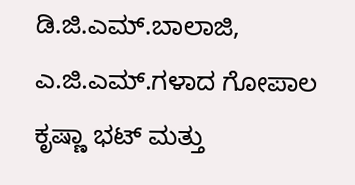ಡಿ.ಜಿ.ಎಮ್.ಬಾಲಾಜಿ, ಎ.ಜಿ.ಎಮ್.ಗಳಾದ ಗೋಪಾಲ ಕೃಷ್ಣಾ ಭಟ್ ಮತ್ತು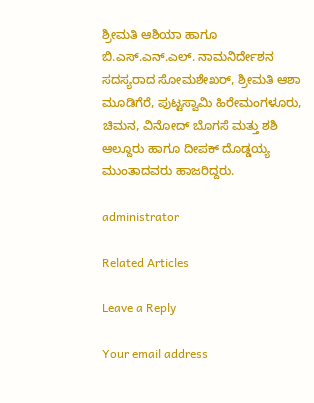ಶ್ರೀಮತಿ ಆಶಿಯಾ ಹಾಗೂ ಬಿ.ಎಸ್.ಎನ್.ಎಲ್. ನಾಮನಿರ್ದೇಶನ ಸದಸ್ಯರಾದ ಸೋಮಶೇಖರ್, ಶ್ರೀಮತಿ ಆಶಾ ಮೂಡಿಗೆರೆ, ಪುಟ್ಟಸ್ವಾಮಿ ಹಿರೇಮಂಗಳೂರು, ಚಿಮನ, ವಿನೋದ್ ಬೊಗಸೆ ಮತ್ತು ಶಶಿ ಆಲ್ದೂರು ಹಾಗೂ ದೀಪಕ್ ದೊಡ್ಡಯ್ಯ ಮುಂತಾದವರು ಹಾಜರಿದ್ದರು.

administrator

Related Articles

Leave a Reply

Your email address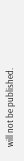will not be published.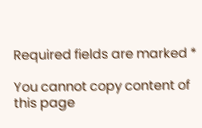Required fields are marked *

You cannot copy content of this page